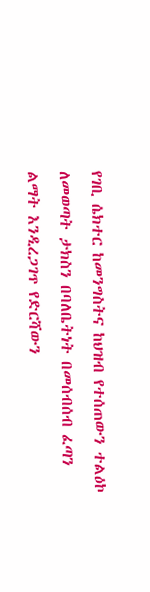የገቢ ሴክተር ከመንግስትና ከህዝብ የተሰጠውን ተልዕኮ ለመወጣት ታክስን በባለቤትነት በመሰብሰብ ፈጣን ልማት እንዲረጋገጥ የድርሻውን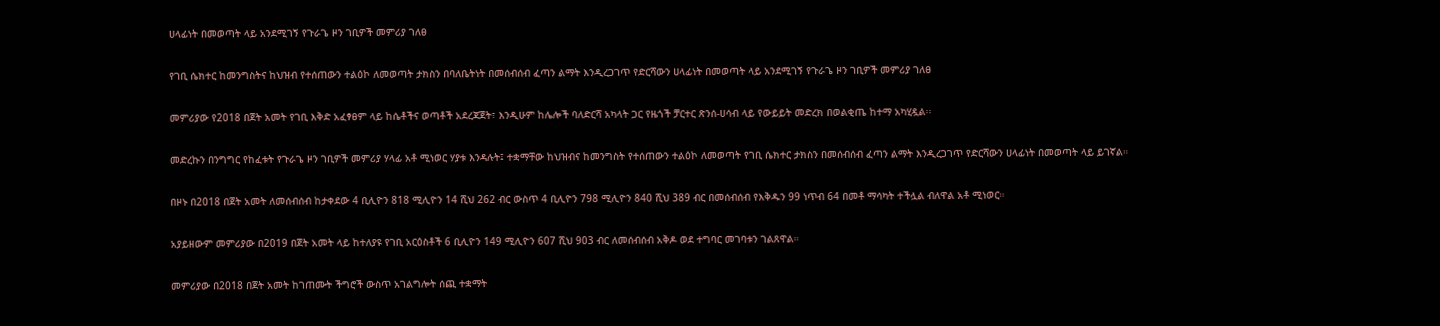ሀላፊነት በመወጣት ላይ አንደሚገኝ የጉራጌ ዞን ገቢዎች መምሪያ ገለፀ

የገቢ ሴክተር ከመንግስትና ከህዝብ የተሰጠውን ተልዕኮ ለመወጣት ታክስን በባለቤትነት በመሰብሰብ ፈጣን ልማት እንዲረጋገጥ የድርሻውን ሀላፊነት በመወጣት ላይ አንደሚገኝ የጉራጌ ዞን ገቢዎች መምሪያ ገለፀ

መምሪያው የ2018 በጀት አመት የገቢ እቅድ አፈፃፀም ላይ ከሴቶችና ወጣቶች አደረጃጀት፣ እንዲሁም ከሌሎች ባለድርሻ አካላት ጋር የዜጎች ቻርተር ጽንሰ-ሀሳብ ላይ የውይይት መድረክ በወልቂጤ ከተማ አካሂዷል፡፡

መድረኩን በንግግር የከፈቱት የጉራጌ ዞን ገቢዎች መምሪያ ሃላፊ አቶ ሚነወር ሃያቱ እንዳሉት፤ ተቋማቸው ከህዝብና ከመንግስት የተሰጠውን ተልዕኮ ለመወጣት የገቢ ሴክተር ታክስን በመሰብሰብ ፈጣን ልማት እንዲረጋገጥ የድርሻውን ሀላፊነት በመወጣት ላይ ይገኛል።

በዞኑ በ2018 በጀት አመት ለመሰብሰብ ከታቀደው 4 ቢሊዮን 818 ሚሊዮን 14 ሺህ 262 ብር ውስጥ 4 ቢሊዮን 798 ሚሊዮን 840 ሺህ 389 ብር በመሰብሰብ የእቅዱን 99 ነጥብ 64 በመቶ ማሳካት ተችሏል ብለዋል አቶ ሚነወር።

አያይዘውም መምሪያው በ2019 በጀት አመት ላይ ከተለያዩ የገቢ አርዕስቶች 6 ቢሊዮን 149 ሚሊዮን 607 ሺህ 903 ብር ለመሰብሰብ አቅዶ ወደ ተግባር መገባቱን ገልጸዋል።

መምሪያው በ2018 በጀት አመት ከገጠሙት ችግሮች ውስጥ አገልግሎት ሰጪ ተቋማት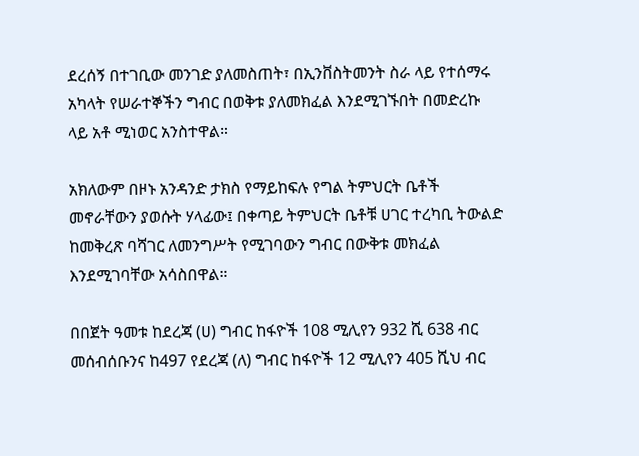ደረሰኝ በተገቢው መንገድ ያለመስጠት፣ በኢንቨስትመንት ስራ ላይ የተሰማሩ አካላት የሠራተኞችን ግብር በወቅቱ ያለመክፈል እንደሚገኙበት በመድረኩ ላይ አቶ ሚነወር አንስተዋል።

አክለውም በዞኑ አንዳንድ ታክስ የማይከፍሉ የግል ትምህርት ቤቶች መኖራቸውን ያወሱት ሃላፊው፤ በቀጣይ ትምህርት ቤቶቹ ሀገር ተረካቢ ትውልድ ከመቅረጽ ባሻገር ለመንግሥት የሚገባውን ግብር በውቅቱ መክፈል እንደሚገባቸው አሳስበዋል።

በበጀት ዓመቱ ከደረጃ (ሀ) ግብር ከፋዮች 108 ሚሊየን 932 ሺ 638 ብር መሰብሰቡንና ከ497 የደረጃ (ለ) ግብር ከፋዮች 12 ሚሊየን 405 ሺህ ብር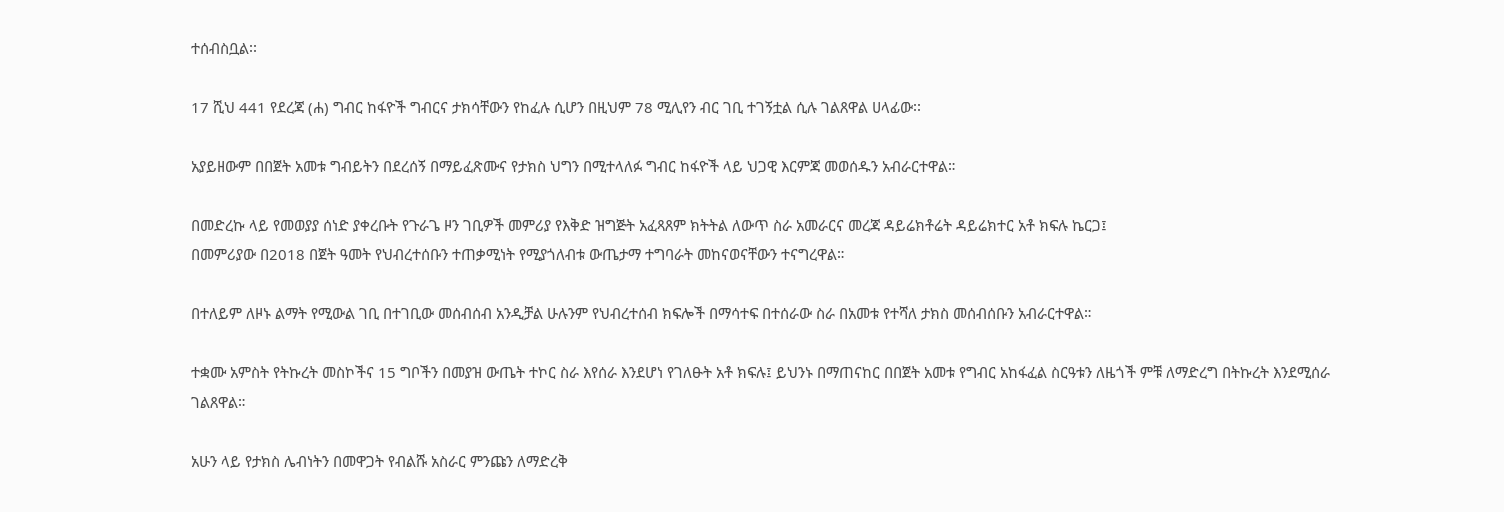ተሰብስቧል፡፡

17 ሺህ 441 የደረጃ (ሐ) ግብር ከፋዮች ግብርና ታክሳቸውን የከፈሉ ሲሆን በዚህም 78 ሚሊየን ብር ገቢ ተገኝቷል ሲሉ ገልጸዋል ሀላፊው፡፡

አያይዘውም በበጀት አመቱ ግብይትን በደረሰኝ በማይፈጽሙና የታክስ ህግን በሚተላለፉ ግብር ከፋዮች ላይ ህጋዊ እርምጃ መወሰዱን አብራርተዋል።

በመድረኩ ላይ የመወያያ ሰነድ ያቀረቡት የጉራጌ ዞን ገቢዎች መምሪያ የእቅድ ዝግጅት አፈጻጸም ክትትል ለውጥ ስራ አመራርና መረጃ ዳይሬክቶሬት ዳይሬክተር አቶ ክፍሉ ኬርጋ፤
በመምሪያው በ2018 በጀት ዓመት የህብረተሰቡን ተጠቃሚነት የሚያጎለብቱ ውጤታማ ተግባራት መከናወናቸውን ተናግረዋል።

በተለይም ለዞኑ ልማት የሚውል ገቢ በተገቢው መሰብሰብ አንዲቻል ሁሉንም የህብረተሰብ ክፍሎች በማሳተፍ በተሰራው ስራ በአመቱ የተሻለ ታክስ መሰብሰቡን አብራርተዋል።

ተቋሙ አምስት የትኩረት መስኮችና 15 ግቦችን በመያዝ ውጤት ተኮር ስራ እየሰራ እንደሆነ የገለፁት አቶ ክፍሉ፤ ይህንኑ በማጠናከር በበጀት አመቱ የግብር አከፋፈል ስርዓቱን ለዜጎች ምቹ ለማድረግ በትኩረት እንደሚሰራ ገልጸዋል።

አሁን ላይ የታክስ ሌብነትን በመዋጋት የብልሹ አስራር ምንጩን ለማድረቅ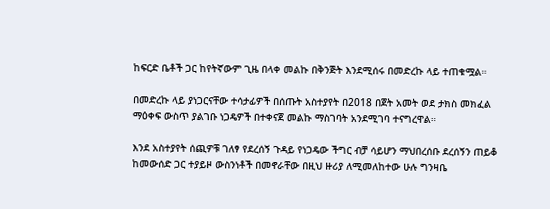ከፍርድ ቤቶች ጋር ከየትኛውም ጊዜ በላቀ መልኩ በቅንጅት እንደሚሰሩ በመድረኩ ላይ ተጠቁሟል።

በመድረኩ ላይ ያነጋርናቸው ተሳታፊዎች በሰጡት አስተያየት በ2018 በጀት አመት ወደ ታክስ መክፈል ማዕቀፍ ውስጥ ያልገቡ ነጋዴዎች በተቀናጀ መልኩ ማስገባት አንደሚገባ ተናግረዋል።

እንደ አስተያየት ሰጪዎቹ ገለፃ የደረሰኝ ጉዳይ የነጋዴው ችግር ብቻ ሳይሆን ማህበረሰቡ ደረሰኝን ጠይቆ ከመውሰድ ጋር ተያይዞ ውስንነቶች በመኖራቸው በዚህ ዙሪያ ለሚመለከተው ሁሉ ግንዛቤ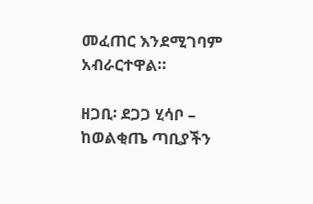መፈጠር እንደሚገባም አብራርተዋል።

ዘጋቢ፡ ደጋጋ ሂሳቦ – ከወልቂጤ ጣቢያችን